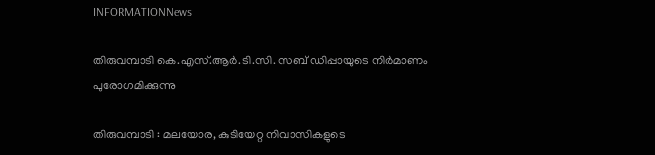INFORMATIONNews

തിരുവമ്പാടി കെ.എസ്.ആർ.ടി.സി. സബ് ഡിപ്പായുടെ നിർമാണം പുരോഗമിക്കുന്നു

തിരുവമ്പാടി : മലയോര, കുടിയേറ്റ നിവാസികളുടെ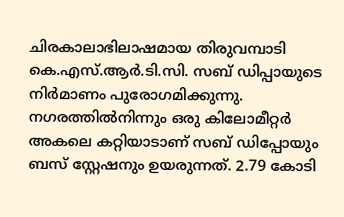ചിരകാലാഭിലാഷമായ തിരുവമ്പാടി കെ.എസ്.ആർ.ടി.സി. സബ് ഡിപ്പായുടെ നിർമാണം പുരോഗമിക്കുന്നു. നഗരത്തിൽനിന്നും ഒരു കിലോമീറ്റർ അകലെ കറ്റിയാടാണ് സബ് ഡിപ്പോയും ബസ് സ്റ്റേഷനും ഉയരുന്നത്. 2.79 കോടി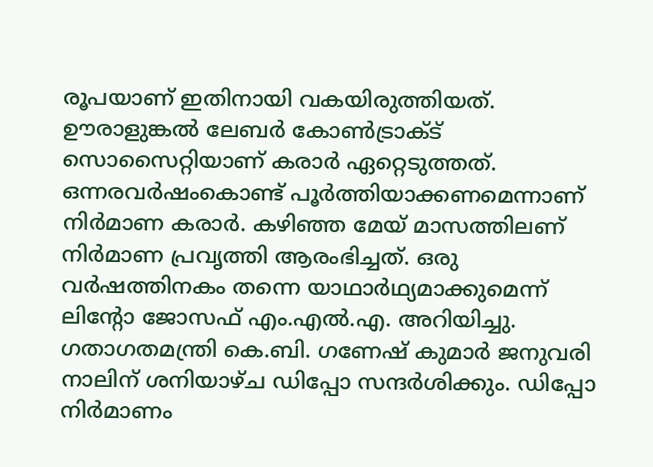രൂപയാണ് ഇതിനായി വകയിരുത്തിയത്. ഊരാളുങ്കൽ ലേബർ കോൺട്രാക്ട് സൊസൈറ്റിയാണ് കരാർ ഏറ്റെടുത്തത്. ഒന്നരവർഷംകൊണ്ട് പൂർത്തിയാക്കണമെന്നാണ് നിർമാണ കരാർ. കഴിഞ്ഞ മേയ് മാസത്തിലണ് നിർമാണ പ്രവൃത്തി ആരംഭിച്ചത്. ഒരു വർഷത്തിനകം തന്നെ യാഥാർഥ്യമാക്കുമെന്ന് ലിന്റോ ജോസഫ് എം.എൽ.എ. അറിയിച്ചു. ഗതാഗതമന്ത്രി കെ.ബി. ഗണേഷ് കുമാർ ജനുവരി നാലിന് ശനിയാഴ്ച ഡിപ്പോ സന്ദർശിക്കും. ഡിപ്പോ നിർമാണം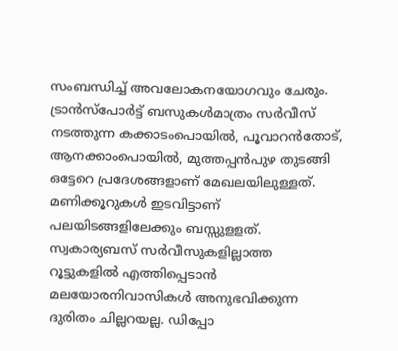സംബന്ധിച്ച് അവലോകനയോഗവും ചേരും. ട്രാൻസ്പോർട്ട് ബസുകൾമാത്രം സർവീസ് നടത്തുന്ന കക്കാടംപൊയിൽ, പൂവാറൻതോട്, ആനക്കാംപൊയിൽ, മുത്തപ്പൻപുഴ തുടങ്ങി ഒട്ടേറെ പ്രദേശങ്ങളാണ് മേഖലയിലുള്ളത്. മണിക്കൂറുകൾ ഇടവിട്ടാണ് പലയിടങ്ങളിലേക്കും ബസ്സുളളത്. സ്വകാര്യബസ് സർവീസുകളില്ലാത്ത റൂട്ടുകളിൽ എത്തിപ്പെടാൻ മലയോരനിവാസികൾ അനുഭവിക്കുന്ന ദുരിതം ചില്ലറയല്ല. ഡിപ്പോ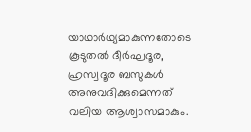യാഥാർഥ്യമാകുന്നതോടെ കൂടുതൽ ദീർഘദൂര, ഹ്രസ്വദൂര ബസുകൾ അനുവദിക്കുമെന്നത് വലിയ ആശ്വാസമാകും.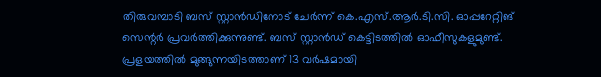തിരുവമ്പാടി ബസ് സ്റ്റാൻഡിനോട് ചേർന്ന് കെ.എസ്.ആർ.ടി.സി. ഓപ്പറേറ്റിങ് സെന്റർ പ്രവർത്തിക്കുന്നുണ്ട്. ബസ് സ്റ്റാൻഡ് കെട്ടിടത്തിൽ ഓഫീസുകളുമുണ്ട്. പ്രളയത്തിൽ മുങ്ങുന്നയിടത്താണ് 13 വർഷമായി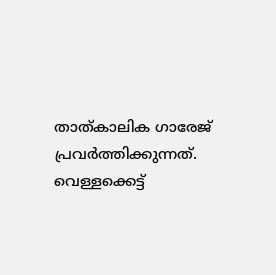താത്കാലിക ഗാരേജ് പ്രവർത്തിക്കുന്നത്. വെള്ളക്കെട്ട്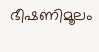ഭീഷണിമൂലം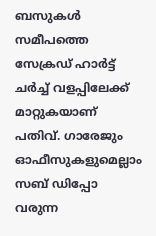ബസുകൾ സമീപത്തെ സേക്രഡ് ഹാർട്ട് ചർച്ച് വളപ്പിലേക്ക് മാറ്റുകയാണ് പതിവ്. ഗാരേജും ഓഫീസുകളുമെല്ലാം സബ് ഡിപ്പോ വരുന്ന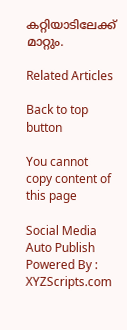കറ്റിയാടിലേക്ക് മാറ്റും.

Related Articles

Back to top button

You cannot copy content of this page

Social Media Auto Publish Powered By : XYZScripts.com